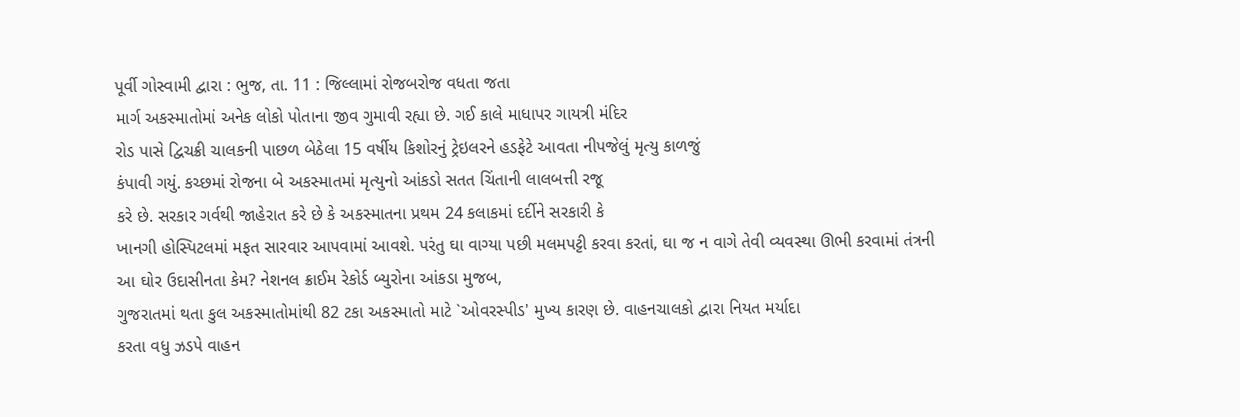પૂર્વી ગોસ્વામી દ્વારા : ભુજ, તા. 11 : જિલ્લામાં રોજબરોજ વધતા જતા
માર્ગ અકસ્માતોમાં અનેક લોકો પોતાના જીવ ગુમાવી રહ્યા છે. ગઈ કાલે માધાપર ગાયત્રી મંદિર
રોડ પાસે દ્વિચક્રી ચાલકની પાછળ બેઠેલા 15 વર્ષીય કિશોરનું ટ્રેઇલરને હડફેટે આવતા નીપજેલું મૃત્યુ કાળજું
કંપાવી ગયું. કચ્છમાં રોજના બે અકસ્માતમાં મૃત્યુનો આંકડો સતત ચિંતાની લાલબત્તી રજૂ
કરે છે. સરકાર ગર્વથી જાહેરાત કરે છે કે અકસ્માતના પ્રથમ 24 કલાકમાં દર્દીને સરકારી કે
ખાનગી હોસ્પિટલમાં મફત સારવાર આપવામાં આવશે. પરંતુ ઘા વાગ્યા પછી મલમપટ્ટી કરવા કરતાં, ઘા જ ન વાગે તેવી વ્યવસ્થા ઊભી કરવામાં તંત્રની
આ ઘોર ઉદાસીનતા કેમ? નેશનલ ક્રાઈમ રેકોર્ડ બ્યુરોના આંકડા મુજબ,
ગુજરાતમાં થતા કુલ અકસ્માતોમાંથી 82 ટકા અકસ્માતો માટે `ઓવરસ્પીડ' મુખ્ય કારણ છે. વાહનચાલકો દ્વારા નિયત મર્યાદા
કરતા વધુ ઝડપે વાહન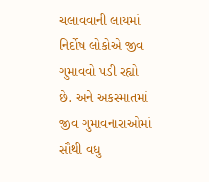ચલાવવાની લાયમાં નિર્દોષ લોકોએ જીવ ગુમાવવો પડી રહ્યો છે. અને અકસ્માતમાં
જીવ ગુમાવનારાઓમાં સૌથી વધુ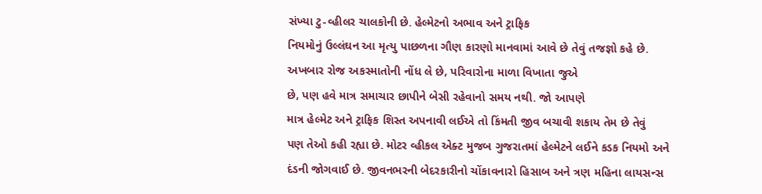સંખ્યા ટુ-વ્હીલર ચાલકોની છે. હેલ્મેટનો અભાવ અને ટ્રાફિક
નિયમોનું ઉલ્લંઘન આ મૃત્યુ પાછળના ગૌણ કારણો માનવામાં આવે છે તેવું તજજ્ઞો કહે છે.
અખબાર રોજ અકસ્માતોની નોંધ લે છે, પરિવારોના માળા વિખાતા જુએ
છે, પણ હવે માત્ર સમાચાર છાપીને બેસી રહેવાનો સમય નથી. જો આપણે
માત્ર હેલ્મેટ અને ટ્રાફિક શિસ્ત અપનાવી લઈએ તો કિંમતી જીવ બચાવી શકાય તેમ છે તેવું
પણ તેઓ કહી રહ્યા છે. મોટર વ્હીકલ એક્ટ મુજબ ગુજરાતમાં હેલ્મેટને લઈને કડક નિયમો અને
દંડની જોગવાઈ છે. જીવનભરની બેદરકારીનો ચોંકાવનારો હિસાબ અને ત્રણ મહિના લાયસન્સ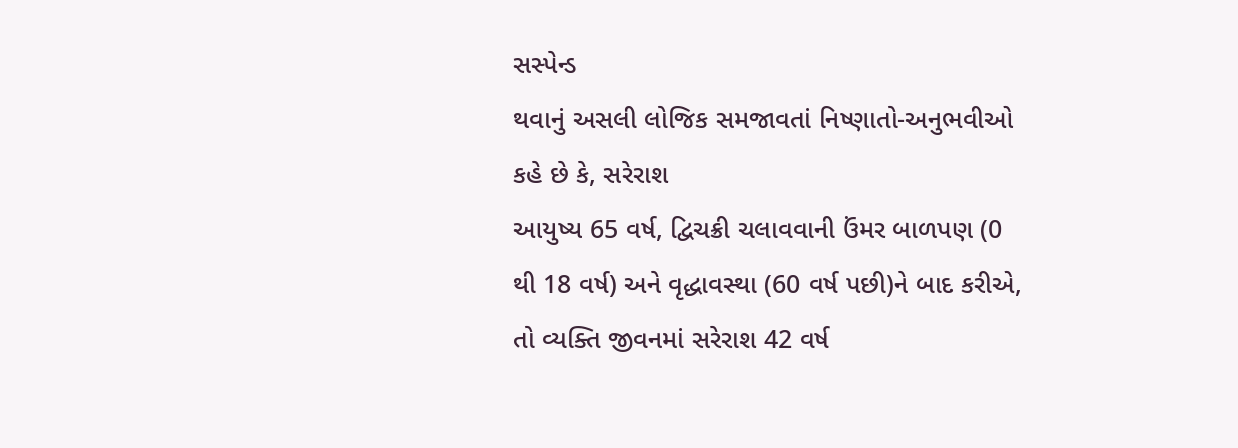સસ્પેન્ડ
થવાનું અસલી લોજિક સમજાવતાં નિષ્ણાતો-અનુભવીઓ કહે છે કે, સરેરાશ
આયુષ્ય 65 વર્ષ, દ્વિચક્રી ચલાવવાની ઉંમર બાળપણ (0 થી 18 વર્ષ) અને વૃદ્ધાવસ્થા (60 વર્ષ પછી)ને બાદ કરીએ, તો વ્યક્તિ જીવનમાં સરેરાશ 42 વર્ષ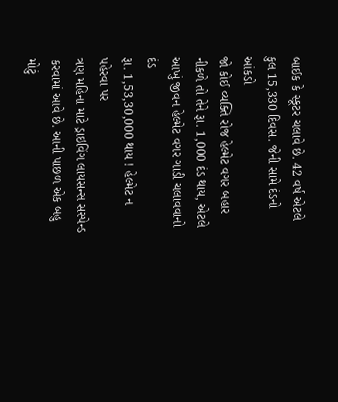બાઈક કે સ્કૂટર ચલાવે છે. 42 વર્ષ એટલે કુલ 15,330 દિવસ. જેની સામે દંડનો આંકડો
જો કોઈ વ્યક્તિ રોજ હેલ્મેટ વગર બહાર નીકળે તો તેને રૂા. 1,000 દંડ થાય, એટલે આખું જીવન હેલ્મેટ વગર ગાડી ચલાવવાનો દંડ
રૂા. 1,53,30,000 થાય ! હેલ્મેટ ન પહેરવા પર
ત્રણ મહિના માટે ડ્રાઇવિંગ લાયસન્સ સસ્પેન્ડ કરવામાં આવે છે. આની પાછળ એક બહુ મોટું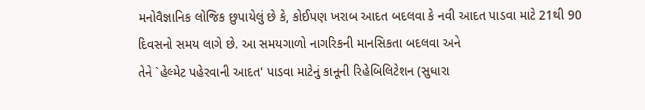મનોવૈજ્ઞાનિક લોજિક છુપાયેલું છે કે, કોઈપણ ખરાબ આદત બદલવા કે નવી આદત પાડવા માટે 21થી 90 દિવસનો સમય લાગે છે. આ સમયગાળો નાગરિકની માનસિકતા બદલવા અને
તેને `હેલ્મેટ પહેરવાની આદત' પાડવા માટેનું કાનૂની રિહેબિલિટેશન (સુધારા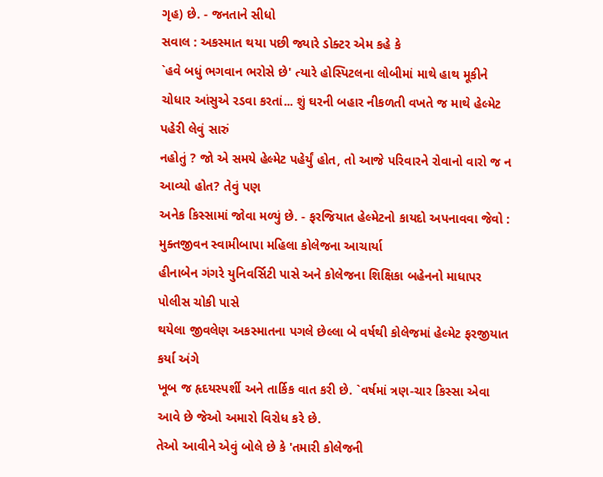ગૃહ) છે. - જનતાને સીધો
સવાલ : અકસ્માત થયા પછી જ્યારે ડોક્ટર એમ કહે કે
`હવે બધું ભગવાન ભરોસે છે' ત્યારે હોસ્પિટલના લોબીમાં માથે હાથ મૂકીને
ચોધાર આંસુએ રડવા કરતાં... શું ઘરની બહાર નીકળતી વખતે જ માથે હેલ્મેટ પહેરી લેવું સારું
નહોતું ? જો એ સમયે હેલ્મેટ પહેર્યું હોત, તો આજે પરિવારને રોવાનો વારો જ ન આવ્યો હોત? તેવું પણ
અનેક કિસ્સામાં જોવા મળ્યું છે. - ફરજિયાત હેલ્મેટનો કાયદો અપનાવવા જેવો : મુક્તજીવન સ્વામીબાપા મહિલા કોલેજના આચાર્યા
હીનાબેન ગંગરે યુનિવર્સિટી પાસે અને કોલેજના શિક્ષિકા બહેનનો માધાપર પોલીસ ચોકી પાસે
થયેલા જીવલેણ અકસ્માતના પગલે છેલ્લા બે વર્ષથી કોલેજમાં હેલ્મેટ ફરજીયાત કર્યા અંગે
ખૂબ જ હૃદયસ્પર્શી અને તાર્કિક વાત કરી છે. `વર્ષમાં ત્રણ-ચાર કિસ્સા એવા આવે છે જેઓ અમારો વિરોધ કરે છે.
તેઓ આવીને એવું બોલે છે કે 'તમારી કોલેજની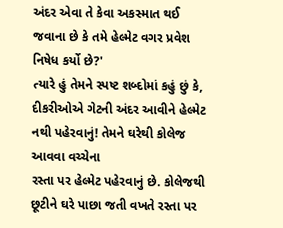અંદર એવા તે કેવા અકસ્માત થઈ જવાના છે કે તમે હેલ્મેટ વગર પ્રવેશ નિષેધ કર્યો છે?'
ત્યારે હું તેમને સ્પષ્ટ શબ્દોમાં કહું છું કે, દીકરીઓએ ગેટની અંદર આવીને હેલ્મેટ નથી પહેરવાનું! તેમને ઘરેથી કોલેજ આવવા વચ્ચેના
રસ્તા પર હેલ્મેટ પહેરવાનું છે. કોલેજથી છૂટીને ઘરે પાછા જતી વખતે રસ્તા પર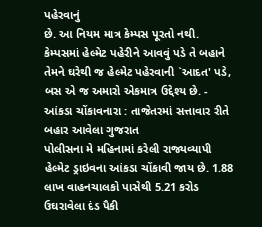પહેરવાનું
છે. આ નિયમ માત્ર કેમ્પસ પૂરતો નથી. કેમ્પસમાં હેલ્મેટ પહેરીને આવવું પડે તે બહાને
તેમને ઘરેથી જ હેલ્મેટ પહેરવાની `આદત' પડે,
બસ એ જ અમારો એકમાત્ર ઉદ્દેશ્ય છે. - આંકડા ચોંકાવનારા : તાજેતરમાં સત્તાવાર રીતે બહાર આવેલા ગુજરાત
પોલીસના મે મહિનામાં કરેલી રાજ્યવ્યાપી હેલ્મેટ ડ્રાઇવના આંકડા ચોંકાવી જાય છે. 1.88 લાખ વાહનચાલકો પાસેથી 5.21 કરોડ ઉઘરાવેલા દંડ પૈકી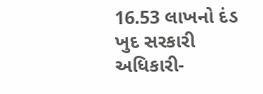16.53 લાખનો દંડ ખુદ સરકારી અધિકારી-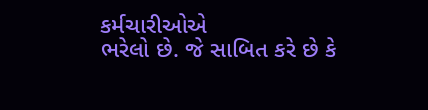કર્મચારીઓએ
ભરેલો છે. જે સાબિત કરે છે કે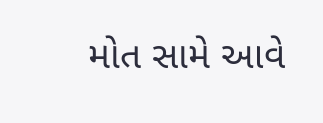મોત સામે આવે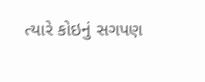ત્યારે કોઇનું સગપણ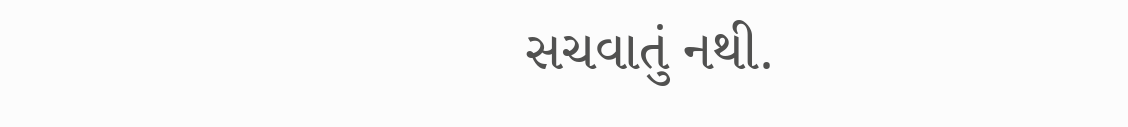સચવાતું નથી.